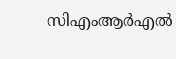സിഎംആര്‍എല്‍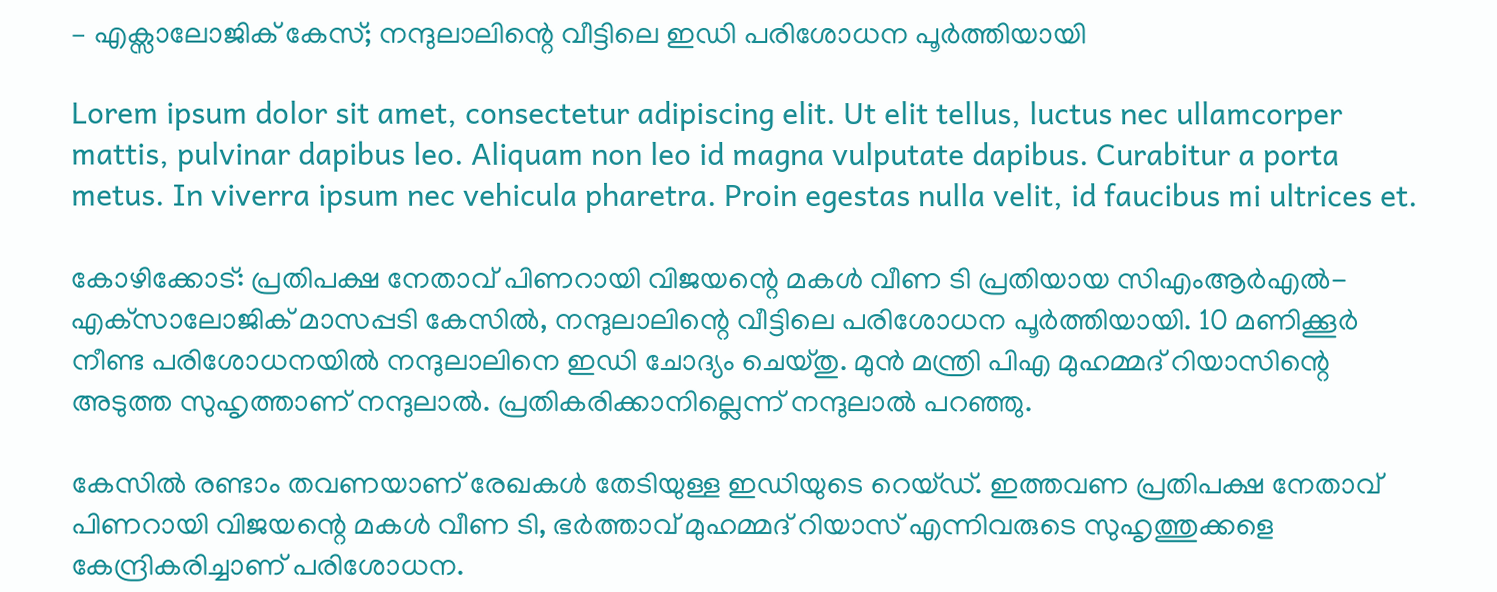– എക്സാലോജിക് കേസ്; നന്ദുലാലിന്റെ വീട്ടിലെ ഇഡി പരിശോധന പൂര്‍ത്തിയായി

Lorem ipsum dolor sit amet, consectetur adipiscing elit. Ut elit tellus, luctus nec ullamcorper mattis, pulvinar dapibus leo. Aliquam non leo id magna vulputate dapibus. Curabitur a porta metus. In viverra ipsum nec vehicula pharetra. Proin egestas nulla velit, id faucibus mi ultrices et.

കോഴിക്കോട്: പ്രതിപക്ഷ നേതാവ് പിണറായി വിജയന്റെ മകള്‍ വീണ ടി പ്രതിയായ സിഎംആര്‍എല്‍- എക്‌സാലോജിക് മാസപ്പടി കേസില്‍, നന്ദുലാലിന്റെ വീട്ടിലെ പരിശോധന പൂര്‍ത്തിയായി. 10 മണിക്കൂര്‍ നീണ്ട പരിശോധനയില്‍ നന്ദുലാലിനെ ഇഡി ചോദ്യം ചെയ്തു. മുന്‍ മന്ത്രി പിഎ മുഹമ്മദ് റിയാസിന്റെ അടുത്ത സുഹൃത്താണ് നന്ദുലാല്‍. പ്രതികരിക്കാനില്ലെന്ന് നന്ദുലാല്‍ പറഞ്ഞു.

കേസില്‍ രണ്ടാം തവണയാണ് രേഖകള്‍ തേടിയുള്ള ഇഡിയുടെ റെയ്ഡ്. ഇത്തവണ പ്രതിപക്ഷ നേതാവ് പിണറായി വിജയന്റെ മകള്‍ വീണ ടി, ഭര്‍ത്താവ് മുഹമ്മദ് റിയാസ് എന്നിവരുടെ സുഹൃത്തുക്കളെ കേന്ദ്രികരിച്ചാണ് പരിശോധന.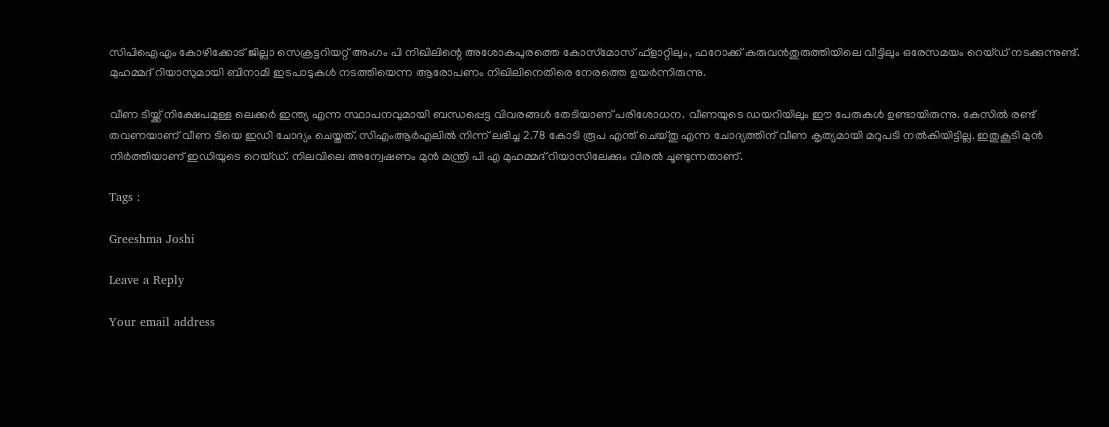സിപിഐഎം കോഴിക്കോട് ജില്ലാ സെക്രട്ടറിയറ്റ് അംഗം പി നിഖിലിന്റെ അശോകപുരത്തെ കോസ്‌മോസ് ഫ്‌ളാറ്റിലും, ഫറോക്ക് കരുവന്‍തുരുത്തിയിലെ വീട്ടിലും ഒരേസമയം റെയ്ഡ് നടക്കുന്നുണ്ട്. മുഹമ്മദ് റിയാസുമായി ബിനാമി ഇടപാടുകള്‍ നടത്തിയെന്ന ആരോപണം നിഖിലിനെതിരെ നേരത്തെ ഉയര്‍ന്നിരുന്നു.

വീണ ടിയ്ക്ക് നിക്ഷേപമുള്ള ലെക്കര്‍ ഇന്ത്യ എന്ന സ്ഥാപനവുമായി ബന്ധപ്പെട്ട വിവരങ്ങള്‍ തേടിയാണ് പരിശോധന. വീണയുടെ ഡയറിയിലും ഈ പേരുകള്‍ ഉണ്ടായിരുന്നു. കേസില്‍ രണ്ട് തവണയാണ് വീണ ടിയെ ഇഡി ചോദ്യം ചെയ്തത്. സിഎംആര്‍എലില്‍ നിന്ന് ലഭിച്ച 2.78 കോടി രൂപ എന്ത് ചെയ്തു എന്ന ചോദ്യത്തിന് വീണ കൃത്യമായി മറുപടി നല്‍കിയിട്ടില്ല. ഇതുകൂടി മുന്‍ നിര്‍ത്തിയാണ് ഇഡിയുടെ റെയ്ഡ്. നിലവിലെ അന്വേഷണം മുന്‍ മന്ത്രി പി എ മുഹമ്മദ് റിയാസിലേക്കും വിരല്‍ ചൂണ്ടുന്നതാണ്.

Tags :

Greeshma Joshi

Leave a Reply

Your email address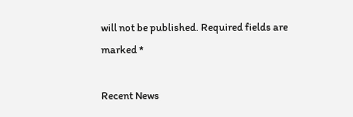will not be published. Required fields are marked *

Recent News